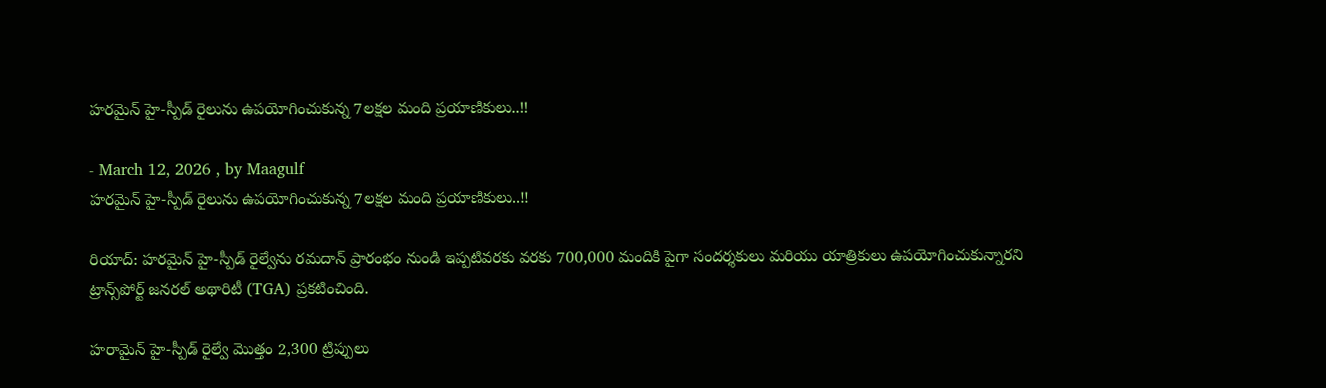హరమైన్ హై-స్పీడ్ రైలును ఉపయోగించుకున్న 7లక్షల మంది ప్రయాణికులు..!!

- March 12, 2026 , by Maagulf
హరమైన్ హై-స్పీడ్ రైలును ఉపయోగించుకున్న 7లక్షల మంది ప్రయాణికులు..!!

రియాద్: హరమైన్ హై-స్పీడ్ రైల్వేను రమదాన్ ప్రారంభం నుండి ఇప్పటివరకు వరకు 700,000 మందికి పైగా సందర్శకులు మరియు యాత్రికులు ఉపయోగించుకున్నారని ట్రాన్స్‌పోర్ట్ జనరల్ అథారిటీ (TGA) ప్రకటించింది.

హరామైన్ హై-స్పీడ్ రైల్వే మొత్తం 2,300 ట్రిప్పులు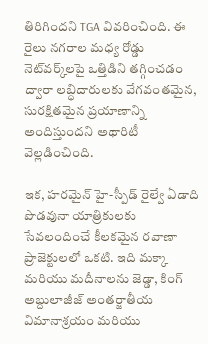తిరిగిందని TGA వివరించింది. ఈ రైలు నగరాల మధ్య రోడ్డు నెట్‌వర్క్‌లపై ఒత్తిడిని తగ్గించడం ద్వారా లబ్ధిదారులకు వేగవంతమైన, సురక్షితమైన ప్రయాణాన్ని అందిస్తుందని అథారిటీ వెల్లడించింది.

ఇక, హరమైన్ హై-స్పీడ్ రైల్వే ఏడాది పొడవునా యాత్రికులకు సేవలందించే కీలకమైన రవాణా ప్రాజెక్టులలో ఒకటి. ఇది మక్కా మరియు మదీనాలను జెడ్డా, కింగ్ అబ్దులాజీజ్ అంతర్జాతీయ విమానాశ్రయం మరియు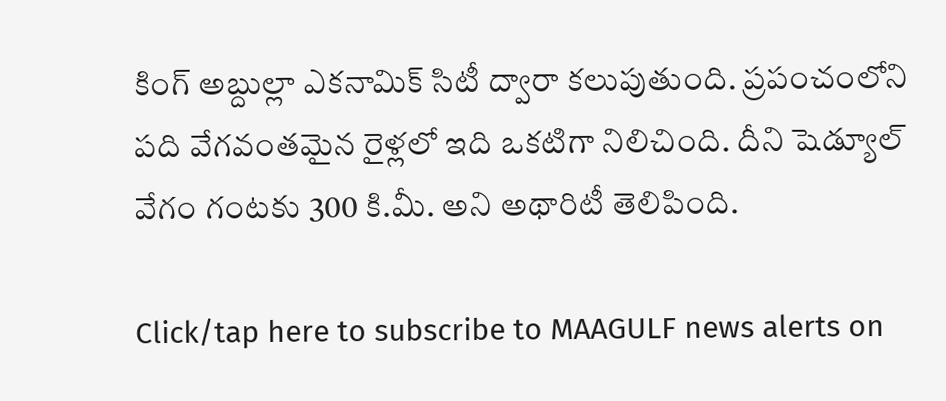కింగ్ అబ్దుల్లా ఎకనామిక్ సిటీ ద్వారా కలుపుతుంది. ప్రపంచంలోని పది వేగవంతమైన రైళ్లలో ఇది ఒకటిగా నిలిచింది. దీని షెడ్యూల్ వేగం గంటకు 300 కి.మీ. అని అథారిటీ తెలిపింది.

Click/tap here to subscribe to MAAGULF news alerts on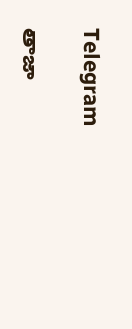Telegram

తాజా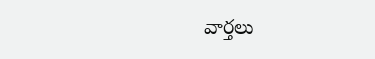వార్తలు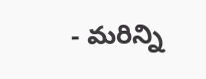- మరిన్ని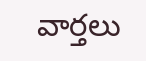వార్తలు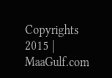Copyrights 2015 | MaaGulf.com